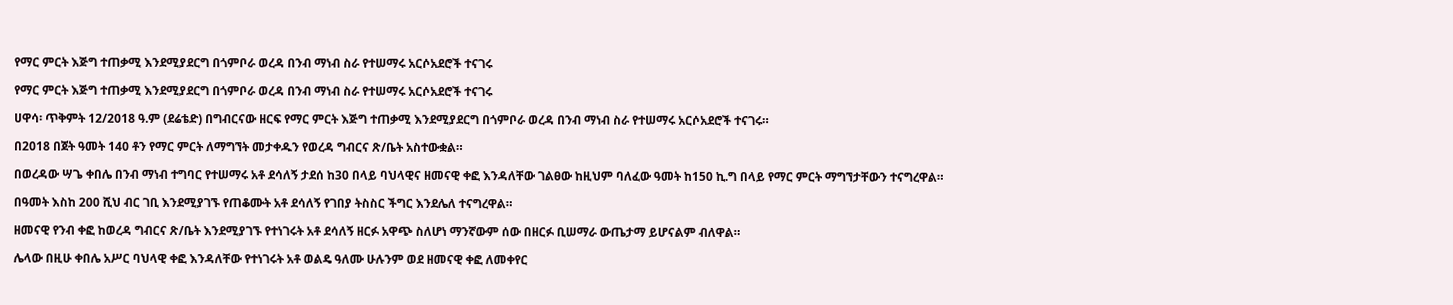የማር ምርት እጅግ ተጠቃሚ እንደሚያደርግ በጎምቦራ ወረዳ በንብ ማነብ ስራ የተሠማሩ አርሶአደሮች ተናገሩ

የማር ምርት እጅግ ተጠቃሚ እንደሚያደርግ በጎምቦራ ወረዳ በንብ ማነብ ስራ የተሠማሩ አርሶአደሮች ተናገሩ

ሀዋሳ፡ ጥቅምት 12/2018 ዓ.ም (ደሬቴድ) በግብርናው ዘርፍ የማር ምርት እጅግ ተጠቃሚ እንደሚያደርግ በጎምቦራ ወረዳ በንብ ማነብ ስራ የተሠማሩ አርሶአደሮች ተናገሩ።

በ2018 በጀት ዓመት 140 ቶን የማር ምርት ለማግኘት መታቀዱን የወረዳ ግብርና ጽ/ቤት አስተውቋል።

በወረዳው ሣጌ ቀበሌ በንብ ማነብ ተግባር የተሠማሩ አቶ ደሳለኝ ታደሰ ከ30 በላይ ባህላዊና ዘመናዊ ቀፎ እንዳለቸው ገልፀው ከዚህም ባለፈው ዓመት ከ150 ኪ.ግ በላይ የማር ምርት ማግኘታቸውን ተናግረዋል።

በዓመት እስከ 200 ሺህ ብር ገቢ እንደሚያገኙ የጠቆሙት አቶ ደሳለኝ የገበያ ትስስር ችግር እንደሌለ ተናግረዋል።

ዘመናዊ የንብ ቀፎ ከወረዳ ግብርና ጽ/ቤት እንደሚያገኙ የተነገሩት አቶ ደሳለኝ ዘርፉ አዋጭ ስለሆነ ማንኛውም ሰው በዘርፉ ቢሠማራ ውጤታማ ይሆናልም ብለዋል።

ሌላው በዚሁ ቀበሌ አሥር ባህላዊ ቀፎ እንዳለቸው የተነገሩት አቶ ወልዴ ዓለሙ ሁሉንም ወደ ዘመናዊ ቀፎ ለመቀየር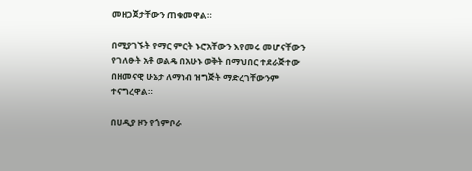መዘጋጀታቸውን ጠቁመዋል።

በሚያገኙት የማር ምርት ኑሮአቸውን እየመሩ መሆናቸውን የገለፁት አቶ ወልዴ በአሁኑ ወቅት በማህበር ተደራጅተው በዘመናዊ ሁኔታ ለማነብ ዝግጅት ማድረገቸውንም ተናግረዋል።

በሀዲያ ዞን የጎምቦራ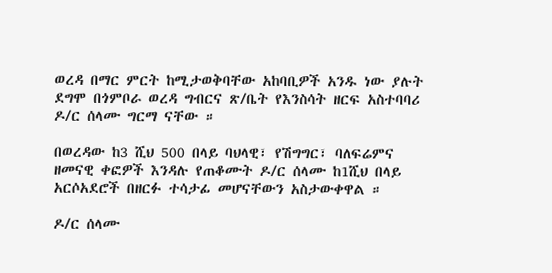ወረዳ በማር ምርት ከሚታወቅባቸው አከባቢዎች አንዱ ነው ያሉት ደግሞ በጎምቦራ ወረዳ ግብርና ጽ/ቤት የእንስሳት ዘርፍ አስተባባሪ ዶ/ር ሰላሙ ግርማ ናቸው ።

በወረዳው ከ3 ሺህ 500 በላይ ባህላዊ፣ የሽግግር፣ ባለፍሬምና ዘመናዊ ቀፎዎች እንዳሉ የጠቆሙት ዶ/ር ሰላሙ ከ1ሺህ በላይ አርሶአደሮች በዘርፉ ተሳታፊ መሆናቸውን አስታውቀዋል ።

ዶ/ር ሰላሙ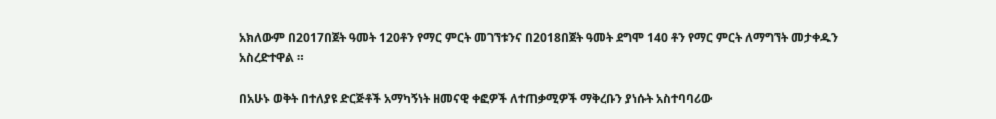አክለውም በ2017በጀት ዓመት 120ቶን የማር ምርት መገኘቱንና በ2018በጀት ዓመት ደግሞ 140 ቶን የማር ምርት ለማግኘት መታቀዱን አስረድተዋል ።

በአሁኑ ወቅት በተለያዩ ድርጅቶች አማካኝነት ዘመናዊ ቀፎዎች ለተጠቃሚዎች ማቅረቡን ያነሱት አስተባባሪው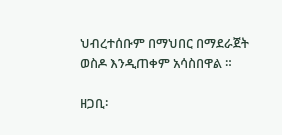ህብረተሰቡም በማህበር በማደራጀት ወስዶ እንዲጠቀም አሳስበዋል ።

ዘጋቢ፡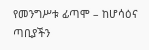የመንግሥቱ ፊጣሞ – ከሆሳዕና ጣቢያችን